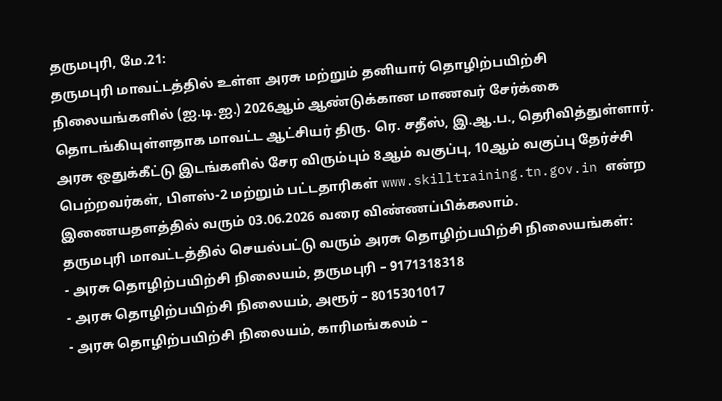தருமபுரி, மே.21:
தருமபுரி மாவட்டத்தில் உள்ள அரசு மற்றும் தனியார் தொழிற்பயிற்சி நிலையங்களில் (ஐ.டி.ஐ.) 2026ஆம் ஆண்டுக்கான மாணவர் சேர்க்கை தொடங்கியுள்ளதாக மாவட்ட ஆட்சியர் திரு. ரெ. சதீஸ், இ.ஆ.ப., தெரிவித்துள்ளார்.
அரசு ஒதுக்கீட்டு இடங்களில் சேர விரும்பும் 8ஆம் வகுப்பு, 10ஆம் வகுப்பு தேர்ச்சி பெற்றவர்கள், பிளஸ்-2 மற்றும் பட்டதாரிகள் www.skilltraining.tn.gov.in என்ற இணையதளத்தில் வரும் 03.06.2026 வரை விண்ணப்பிக்கலாம்.
தருமபுரி மாவட்டத்தில் செயல்பட்டு வரும் அரசு தொழிற்பயிற்சி நிலையங்கள்:
- அரசு தொழிற்பயிற்சி நிலையம், தருமபுரி – 9171318318
- அரசு தொழிற்பயிற்சி நிலையம், அரூர் – 8015301017
- அரசு தொழிற்பயிற்சி நிலையம், காரிமங்கலம் –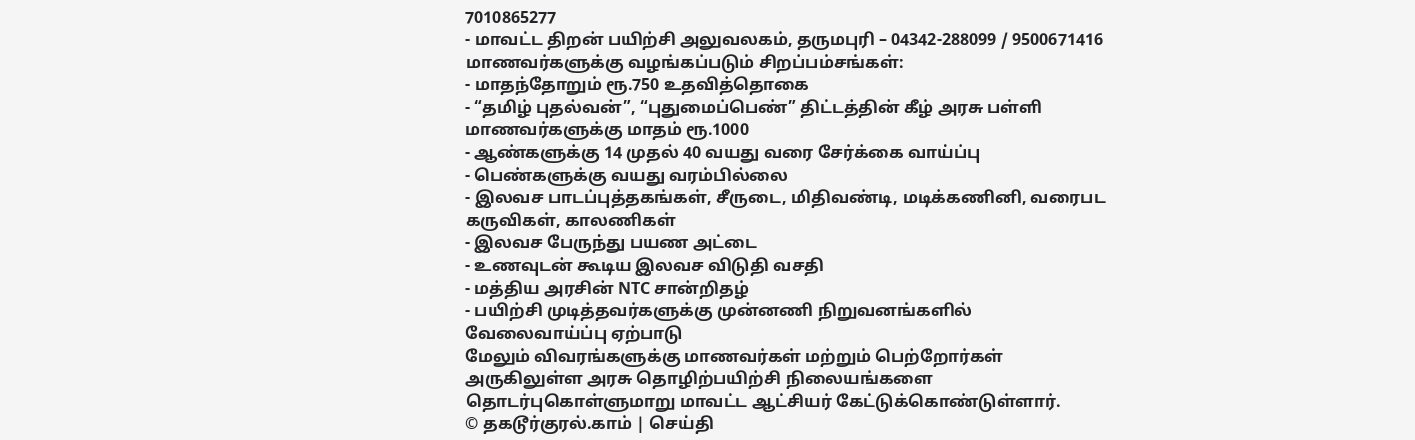7010865277
- மாவட்ட திறன் பயிற்சி அலுவலகம், தருமபுரி – 04342-288099 / 9500671416
மாணவர்களுக்கு வழங்கப்படும் சிறப்பம்சங்கள்:
- மாதந்தோறும் ரூ.750 உதவித்தொகை
- “தமிழ் புதல்வன்”, “புதுமைப்பெண்” திட்டத்தின் கீழ் அரசு பள்ளி மாணவர்களுக்கு மாதம் ரூ.1000
- ஆண்களுக்கு 14 முதல் 40 வயது வரை சேர்க்கை வாய்ப்பு
- பெண்களுக்கு வயது வரம்பில்லை
- இலவச பாடப்புத்தகங்கள், சீருடை, மிதிவண்டி, மடிக்கணினி, வரைபட கருவிகள், காலணிகள்
- இலவச பேருந்து பயண அட்டை
- உணவுடன் கூடிய இலவச விடுதி வசதி
- மத்திய அரசின் NTC சான்றிதழ்
- பயிற்சி முடித்தவர்களுக்கு முன்னணி நிறுவனங்களில் வேலைவாய்ப்பு ஏற்பாடு
மேலும் விவரங்களுக்கு மாணவர்கள் மற்றும் பெற்றோர்கள் அருகிலுள்ள அரசு தொழிற்பயிற்சி நிலையங்களை தொடர்புகொள்ளுமாறு மாவட்ட ஆட்சியர் கேட்டுக்கொண்டுள்ளார்.
© தகடூர்குரல்.காம் | செய்தி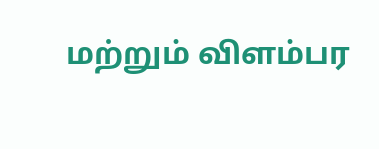மற்றும் விளம்பர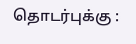தொடர்புக்கு :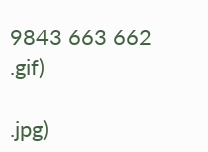9843 663 662
.gif)

.jpg)